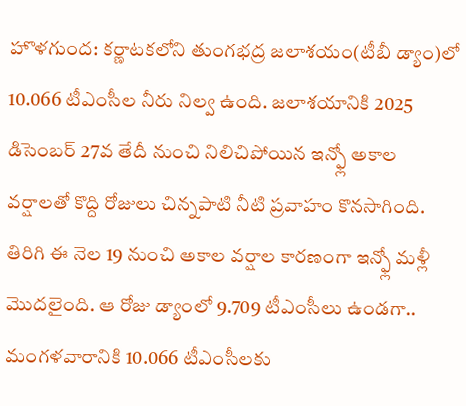హొళగుంద: కర్ణాటకలోని తుంగభద్ర జలాశయం(టీబీ డ్యాం)లో 10.066 టీఎంసీల నీరు నిల్వ ఉంది. జలాశయానికి 2025 డిసెంబర్ 27వ తేదీ నుంచి నిలిచిపోయిన ఇన్ఫ్లో అకాల వర్షాలతో కొద్ది రోజులు చిన్నపాటి నీటి ప్రవాహం కొనసాగింది. తిరిగి ఈ నెల 19 నుంచి అకాల వర్షాల కారణంగా ఇన్ఫ్లో మళ్లీ మొదలైంది. ఆ రోజు డ్యాంలో 9.709 టీఎంసీలు ఉండగా.. మంగళవారానికి 10.066 టీఎంసీలకు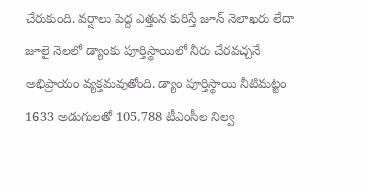చేరుకుంది. వర్షాలు పెద్ద ఎత్తున కురిస్తే జూన్ నెలాఖరు లేదా జూలై నెలలో డ్యాంకు పూర్తిస్థాయిలో నీరు చేరవచ్చనే అభిప్రాయం వ్యక్తమవుతోంది. డ్యాం పూర్తిస్థాయి నీటిమట్టం 1633 అడుగులతో 105.788 టీఎంసీల నిల్వ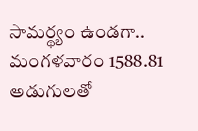సామర్థ్యం ఉండగా.. మంగళవారం 1588.81 అడుగులతో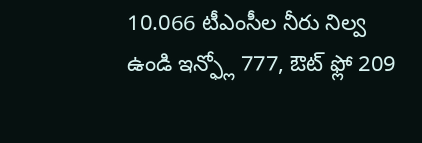10.066 టీఎంసీల నీరు నిల్వ ఉండి ఇన్ఫ్లో 777, ఔట్ ఫ్లో 209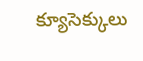క్యూసెక్కులు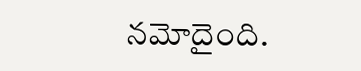నమోదైంది.